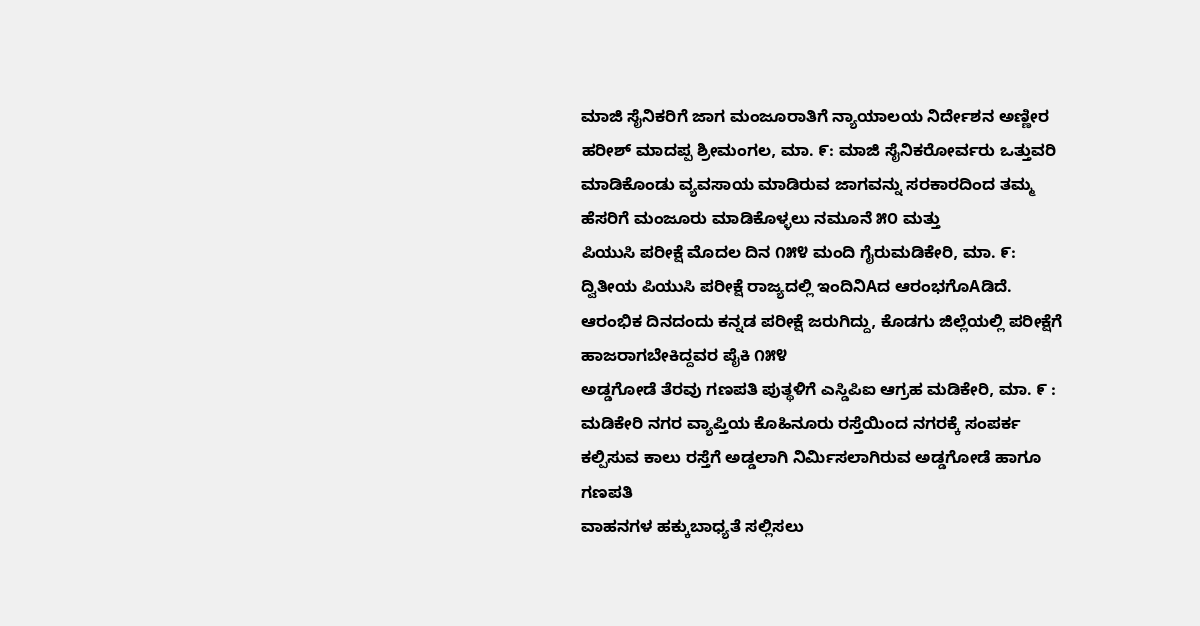ಮಾಜಿ ಸೈನಿಕರಿಗೆ ಜಾಗ ಮಂಜೂರಾತಿಗೆ ನ್ಯಾಯಾಲಯ ನಿರ್ದೇಶನ ಅಣ್ಣೀರ ಹರೀಶ್ ಮಾದಪ್ಪ ಶ್ರೀಮಂಗಲ, ಮಾ. ೯: ಮಾಜಿ ಸೈನಿಕರೋರ್ವರು ಒತ್ತುವರಿ ಮಾಡಿಕೊಂಡು ವ್ಯವಸಾಯ ಮಾಡಿರುವ ಜಾಗವನ್ನು ಸರಕಾರದಿಂದ ತಮ್ಮ ಹೆಸರಿಗೆ ಮಂಜೂರು ಮಾಡಿಕೊಳ್ಳಲು ನಮೂನೆ ೫೦ ಮತ್ತು
ಪಿಯುಸಿ ಪರೀಕ್ಷೆ ಮೊದಲ ದಿನ ೧೫೪ ಮಂದಿ ಗೈರುಮಡಿಕೇರಿ, ಮಾ. ೯: ದ್ವಿತೀಯ ಪಿಯುಸಿ ಪರೀಕ್ಷೆ ರಾಜ್ಯದಲ್ಲಿ ಇಂದಿನಿAದ ಆರಂಭಗೊAಡಿದೆ. ಆರಂಭಿಕ ದಿನದಂದು ಕನ್ನಡ ಪರೀಕ್ಷೆ ಜರುಗಿದ್ದು, ಕೊಡಗು ಜಿಲ್ಲೆಯಲ್ಲಿ ಪರೀಕ್ಷೆಗೆ ಹಾಜರಾಗಬೇಕಿದ್ದವರ ಪೈಕಿ ೧೫೪
ಅಡ್ಡಗೋಡೆ ತೆರವು ಗಣಪತಿ ಪುತ್ಥಳಿಗೆ ಎಸ್ಡಿಪಿಐ ಆಗ್ರಹ ಮಡಿಕೇರಿ, ಮಾ. ೯ : ಮಡಿಕೇರಿ ನಗರ ವ್ಯಾಪ್ತಿಯ ಕೊಹಿನೂರು ರಸ್ತೆಯಿಂದ ನಗರಕ್ಕೆ ಸಂಪರ್ಕ ಕಲ್ಪಿಸುವ ಕಾಲು ರಸ್ತೆಗೆ ಅಡ್ಡಲಾಗಿ ನಿರ್ಮಿಸಲಾಗಿರುವ ಅಡ್ಡಗೋಡೆ ಹಾಗೂ ಗಣಪತಿ
ವಾಹನಗಳ ಹಕ್ಕುಬಾಧ್ಯತೆ ಸಲ್ಲಿಸಲು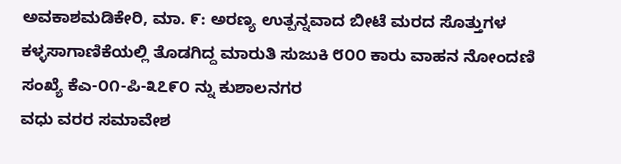ಅವಕಾಶಮಡಿಕೇರಿ, ಮಾ. ೯: ಅರಣ್ಯ ಉತ್ಪನ್ನವಾದ ಬೀಟೆ ಮರದ ಸೊತ್ತುಗಳ ಕಳ್ಳಸಾಗಾಣಿಕೆಯಲ್ಲಿ ತೊಡಗಿದ್ದ ಮಾರುತಿ ಸುಜುಕಿ ೮೦೦ ಕಾರು ವಾಹನ ನೋಂದಣಿ ಸಂಖ್ಯೆ ಕೆಎ-೦೧-ಪಿ-೩೭೯೦ ನ್ನು ಕುಶಾಲನಗರ
ವಧು ವರರ ಸಮಾವೇಶ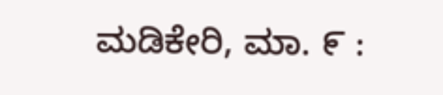ಮಡಿಕೇರಿ, ಮಾ. ೯ :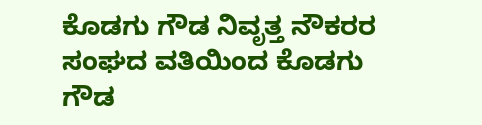ಕೊಡಗು ಗೌಡ ನಿವೃತ್ತ ನೌಕರರ ಸಂಘದ ವತಿಯಿಂದ ಕೊಡಗು ಗೌಡ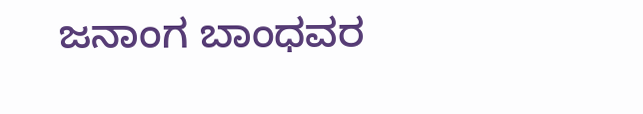ಜನಾಂಗ ಬಾಂಧವರ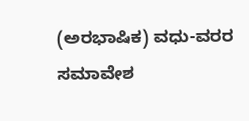(ಅರಭಾಷಿಕ) ವಧು-ವರರ ಸಮಾವೇಶ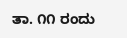ತಾ. ೧೧ ರಂದು